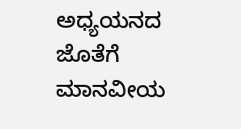ಅಧ್ಯಯನದ ಜೊತೆಗೆ ಮಾನವೀಯ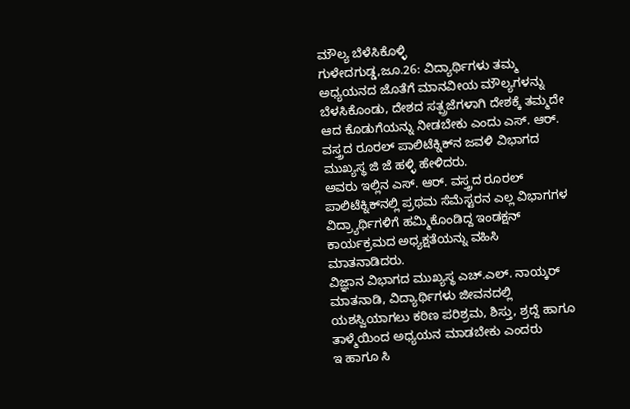ಮೌಲ್ಯ ಬೆಳೆಸಿಕೊಳ್ಳಿ
ಗುಳೇದಗುಡ್ಡ,ಜೂ.26: ವಿದ್ಯಾರ್ಥಿಗಳು ತಮ್ಮ ಅಧ್ಯಯನದ ಜೊತೆಗೆ ಮಾನವೀಯ ಮೌಲ್ಯಗಳನ್ನು ಬೆಳಸಿಕೊಂಡು, ದೇಶದ ಸತ್ಪ್ರಜೆಗಳಾಗಿ ದೇಶಕ್ಕೆ ತಮ್ಮದೇ ಆದ ಕೊಡುಗೆಯನ್ನು ನೀಡಬೇಕು ಎಂದು ಎಸ್. ಆರ್. ವಸ್ತ್ರದ ರೂರಲ್ ಪಾಲಿಟೆಕ್ನಿಕ್‍ನ ಜವಳಿ ವಿಭಾಗದ ಮುಖ್ಯಸ್ಥ ಜಿ ಜೆ ಹಳ್ಳಿ ಹೇಳಿದರು.
ಅವರು ಇಲ್ಲಿನ ಎಸ್. ಆರ್. ವಸ್ತ್ರದ ರೂರಲ್ ಪಾಲಿಟೆಕ್ನಿಕ್‍ನಲ್ಲಿ ಪ್ರಥಮ ಸೆಮೆಸ್ಟರನ ಎಲ್ಲ ವಿಭಾಗಗಳ ವಿದ್ರ್ಯಾರ್ಥಿಗಳಿಗೆ ಹಮ್ಮಿಕೊಂಡಿದ್ದ ಇಂಡಕ್ಷನ್ ಕಾರ್ಯಕ್ರಮದ ಅಧ್ಯಕ್ಷತೆಯನ್ನು ವಹಿಸಿ ಮಾತನಾಡಿದರು.
ವಿಜ್ಞಾನ ವಿಭಾಗದ ಮುಖ್ಯಸ್ಥ ಎಚ್.ಎಲ್. ನಾಯ್ಕರ್ ಮಾತನಾಡಿ, ವಿದ್ಯಾರ್ಥಿಗಳು ಜೀವನದಲ್ಲಿ ಯಶಸ್ವಿಯಾಗಲು ಕಠಿಣ ಪರಿಶ್ರಮ, ಶಿಸ್ತು, ಶ್ರದ್ದೆ ಹಾಗೂ ತಾಳ್ಮೆಯಿಂದ ಅಧ್ಯಯನ ಮಾಡಬೇಕು ಎಂದರು
ಇ ಹಾಗೂ ಸಿ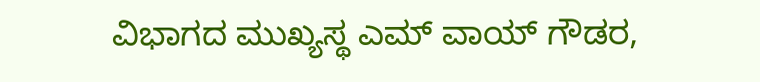ವಿಭಾಗದ ಮುಖ್ಯಸ್ಥ ಎಮ್ ವಾಯ್ ಗೌಡರ,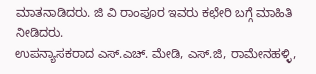ಮಾತನಾಡಿದರು. ಜಿ ವಿ ರಾಂಪೂರ ಇವರು ಕಛೇರಿ ಬಗ್ಗೆ ಮಾಹಿತಿ ನೀಡಿದರು.
ಉಪನ್ಯಾಸಕರಾದ ಎಸ್.ಎಚ್. ಮೇಡಿ, ಎಸ್.ಜಿ, ರಾಮೇನಹಳ್ಳಿ,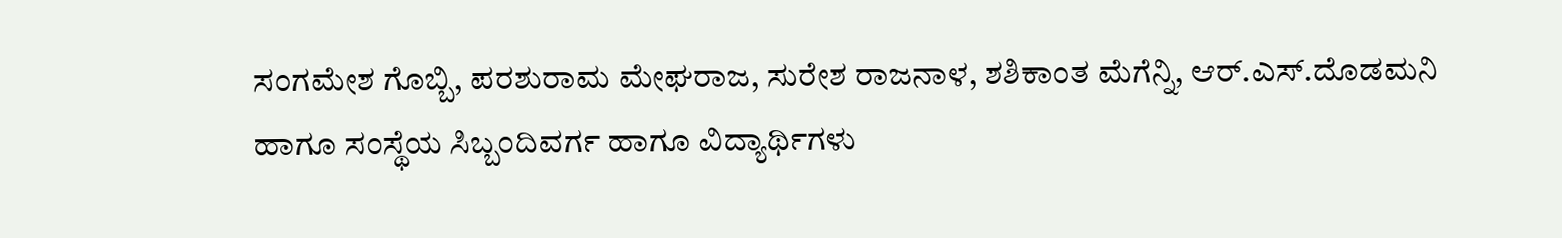ಸಂಗಮೇಶ ಗೊಬ್ಬಿ, ಪರಶುರಾಮ ಮೇಘರಾಜ, ಸುರೇಶ ರಾಜನಾಳ, ಶಶಿಕಾಂತ ಮೆಗೆನ್ನಿ, ಆರ್.ಎಸ್.ದೊಡಮನಿ ಹಾಗೂ ಸಂಸ್ಥೆಯ ಸಿಬ್ಬಂದಿವರ್ಗ ಹಾಗೂ ವಿದ್ಯಾರ್ಥಿಗಳು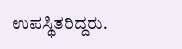ಉಪಸ್ಥಿತರಿದ್ದರು.